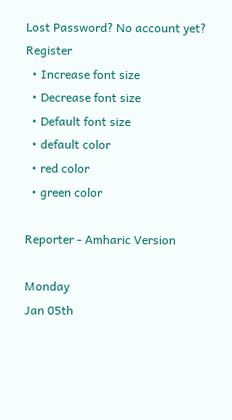Lost Password? No account yet? Register
  • Increase font size
  • Decrease font size
  • Default font size
  • default color
  • red color
  • green color

Reporter - Amharic Version

Monday
Jan 05th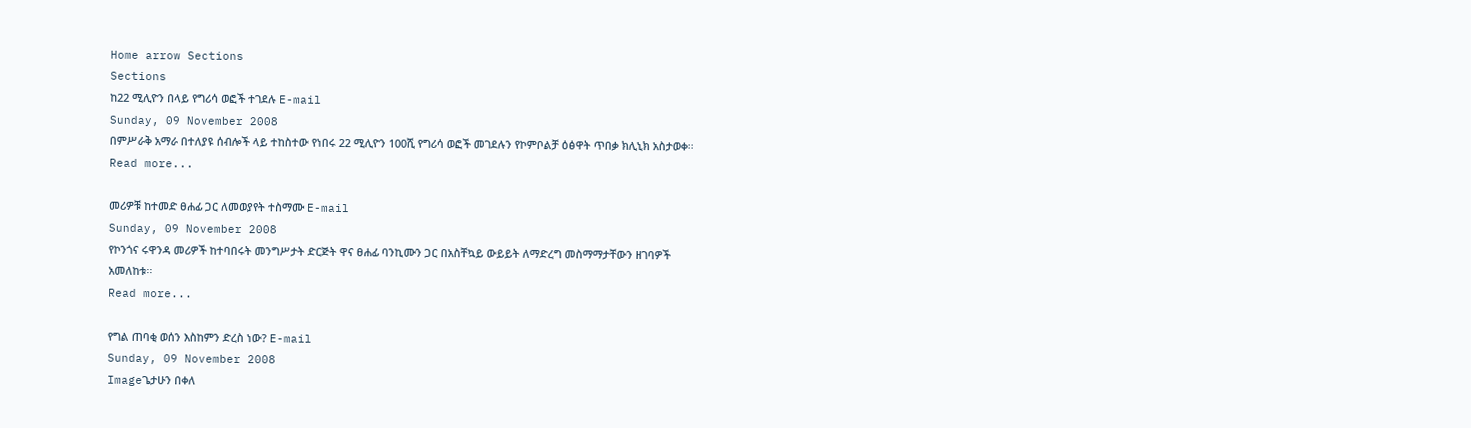Home arrow Sections
Sections
ከ22 ሚሊዮን በላይ የግሪሳ ወፎች ተገደሉ E-mail
Sunday, 09 November 2008
በምሥራቅ አማራ በተለያዩ ሰብሎች ላይ ተከስተው የነበሩ 22 ሚሊዮን 100ሺ የግሪሳ ወፎች መገደሉን የኮምቦልቻ ዕፅዋት ጥበቃ ክሊኒክ አስታወቀ፡፡
Read more...

መሪዎቹ ከተመድ ፀሐፊ ጋር ለመወያየት ተስማሙ E-mail
Sunday, 09 November 2008
የኮንጎና ሩዋንዳ መሪዎች ከተባበሩት መንግሥታት ድርጅት ዋና ፀሐፊ ባንኪሙን ጋር በአስቸኳይ ውይይት ለማድረግ መስማማታቸውን ዘገባዎች አመለከቱ፡፡
Read more...

የግል ጠባቂ ወሰን እስከምን ድረስ ነው? E-mail
Sunday, 09 November 2008
Imageጌታሁን በቀለ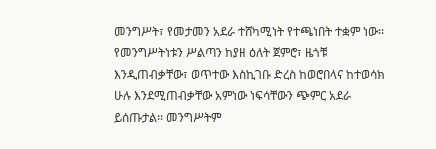መንግሥት፣ የመታመን አደራ ተሸካሚነት የተጫነበት ተቋም ነው፡፡ የመንግሥትነቱን ሥልጣን ከያዘ ዕለት ጀምሮ፣ ዜጎቹ እንዲጠብቃቸው፣ ወጥተው እስኪገቡ ድረስ ከወሮበላና ከተወሳክ ሁሉ እንደሚጠብቃቸው አምነው ነፍሳቸውን ጭምር አደራ ይሰጡታል፡፡ መንግሥትም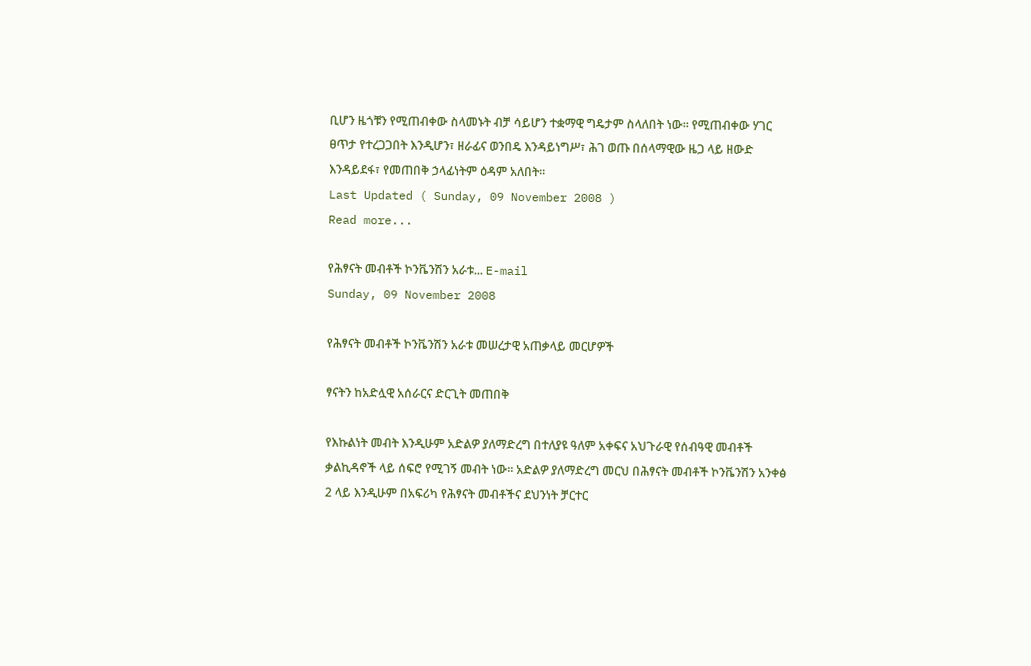ቢሆን ዜጎቹን የሚጠብቀው ስላመኑት ብቻ ሳይሆን ተቋማዊ ግዴታም ስላለበት ነው፡፡ የሚጠብቀው ሃገር ፀጥታ የተረጋጋበት እንዲሆን፣ ዘራፊና ወንበዴ እንዳይነግሥ፣ ሕገ ወጡ በሰላማዊው ዜጋ ላይ ዘውድ እንዳይደፋ፣ የመጠበቅ ኃላፊነትም ዕዳም አለበት፡፡
Last Updated ( Sunday, 09 November 2008 )
Read more...

የሕፃናት መብቶች ኮንቬንሽን አራቱ... E-mail
Sunday, 09 November 2008

የሕፃናት መብቶች ኮንቬንሽን አራቱ መሠረታዊ አጠቃላይ መርሆዎች

ፃናትን ከአድሏዊ አሰራርና ድርጊት መጠበቅ

የእኩልነት መብት እንዲሁም አድልዎ ያለማድረግ በተለያዩ ዓለም አቀፍና አህጉራዊ የሰብዓዊ መብቶች ቃልኪዳኖች ላይ ሰፍሮ የሚገኝ መብት ነው፡፡ አድልዎ ያለማድረግ መርህ በሕፃናት መብቶች ኮንቬንሽን አንቀፅ 2 ላይ እንዲሁም በአፍሪካ የሕፃናት መብቶችና ደህንነት ቻርተር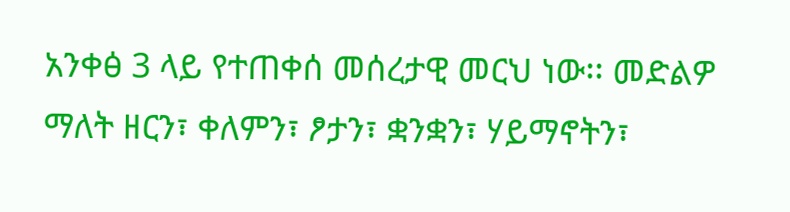አንቀፅ 3 ላይ የተጠቀሰ መሰረታዊ መርህ ነው፡፡ መድልዎ ማለት ዘርን፣ ቀለምን፣ ፆታን፣ ቋንቋን፣ ሃይማኖትን፣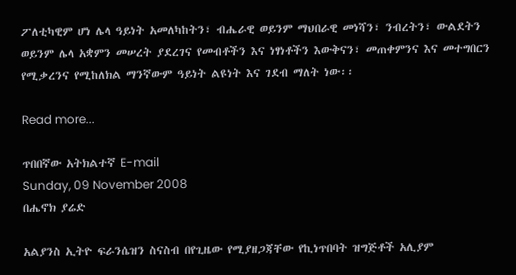ፖለቲካዊም ሆነ ሌላ ዓይነት አመለካከትን፣ ብሔራዊ ወይንም ማህበራዊ መነሻን፣ ንብረትን፣ ውልደትን ወይንም ሌላ አቋምን መሠረት ያደረገና የመብቶችን እና ነፃነቶችን እውቅናን፣ መጠቀምንና እና መተግበርን የሚቃረንና የሚከለክል ማንኛውም ዓይነት ልዩነት እና ገደብ ማለት ነው፡፡

Read more...

ጥበበኛው አትክልተኛ E-mail
Sunday, 09 November 2008
በሔኖክ ያሬድ

አልያንስ ኢትዮ ፍራንሴዝን ስናስብ በየጊዜው የሚያዘጋጃቸው የኪነጥበባት ዝግጅቶች አሊያም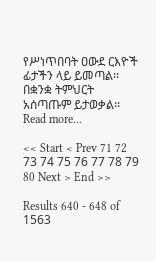የሥነጥበባት ዐውደ ርእዮች ፊታችን ላይ ይመጣል፡፡ በቋንቋ ትምህርት አሰጣጡም ይታወቃል፡፡
Read more...

<< Start < Prev 71 72 73 74 75 76 77 78 79 80 Next > End >>

Results 640 - 648 of 1563